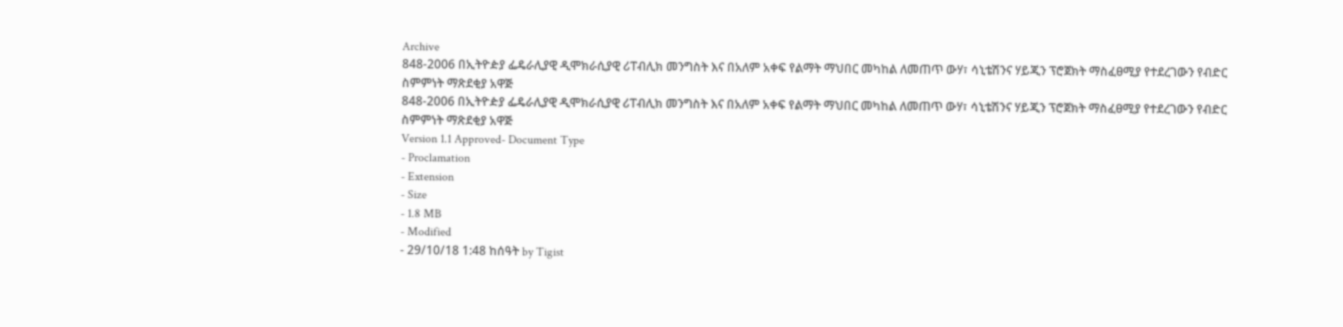Archive
848-2006 በኢትዮዽያ ፌዴራሊያዊ ዲሞክራሲያዊ ሪፐብሊክ መንግስት እና በአለም አቀፍ የልማት ማህበር መካከል ለመጠጥ ውሃ፣ ሳኒቴሽንና ሃይጂን ፕሮጀክት ማስፈፀሚያ የተደረገውን የብድር ስምምነት ማጽደቂያ አዋጅ
848-2006 በኢትዮዽያ ፌዴራሊያዊ ዲሞክራሲያዊ ሪፐብሊክ መንግስት እና በአለም አቀፍ የልማት ማህበር መካከል ለመጠጥ ውሃ፣ ሳኒቴሽንና ሃይጂን ፕሮጀክት ማስፈፀሚያ የተደረገውን የብድር ስምምነት ማጽደቂያ አዋጅ
Version 1.1 Approved- Document Type
- Proclamation
- Extension
- Size
- 1.8 MB
- Modified
- 29/10/18 1:48 ከሰዓት by Tigist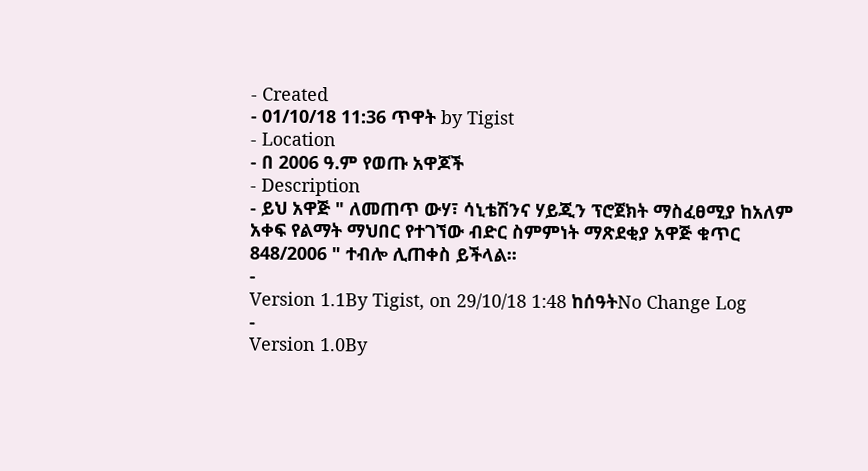- Created
- 01/10/18 11:36 ጥዋት by Tigist
- Location
- በ 2006 ዓ.ም የወጡ አዋጆች
- Description
- ይህ አዋጅ " ለመጠጥ ውሃ፣ ሳኒቴሽንና ሃይጂን ፕሮጀክት ማስፈፀሚያ ከአለም አቀፍ የልማት ማህበር የተገኘው ብድር ስምምነት ማጽደቂያ አዋጅ ቁጥር 848/2006 " ተብሎ ሊጠቀስ ይችላል፡፡
-
Version 1.1By Tigist, on 29/10/18 1:48 ከሰዓትNo Change Log
-
Version 1.0By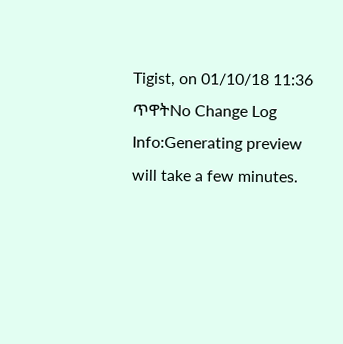Tigist, on 01/10/18 11:36 ጥዋትNo Change Log
Info:Generating preview will take a few minutes.